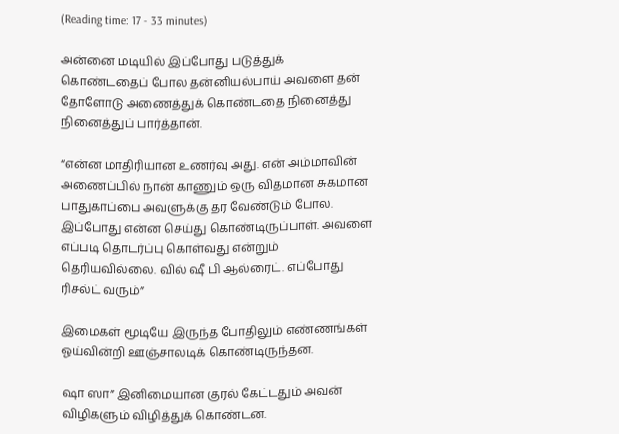(Reading time: 17 - 33 minutes)

அன்னை மடியில் இப்போது படுத்துக் கொண்டதைப் போல தன்னியல்பாய் அவளை தன் தோளோடு அணைத்துக் கொண்டதை நினைத்து நினைத்துப் பார்த்தான்.

“என்ன மாதிரியான உணர்வு அது. என் அம்மாவின் அணைப்பில் நான் காணும் ஒரு விதமான சுகமான பாதுகாப்பை அவளுக்கு தர வேண்டும் போல. இப்போது என்ன செய்து கொண்டிருப்பாள். அவளை எப்படி தொடர்ப்பு கொள்வது என்றும் தெரியவில்லை. வில் ஷீ பி ஆல்ரைட். எப்போது ரிசல்ட் வரும்”

இமைகள் மூடியே இருந்த போதிலும் எண்ணங்கள் ஓய்வின்றி ஊஞ்சாலடிக் கொண்டிருந்தன.

ஷா ஸா” இனிமையான குரல் கேட்டதும் அவன் விழிகளும் விழித்துக் கொண்டன.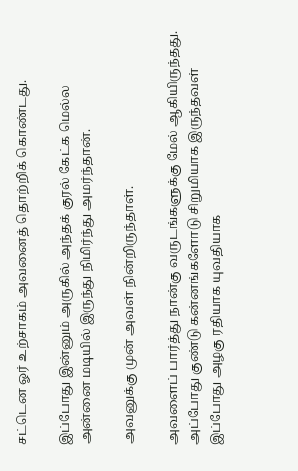சட்டென ஓர் உற்சாகம் அவனைத் தொற்றிக் கொண்டது.

இப்போது இன்னும் அருகில் அந்தக் குரல் கேட்க மெல்ல அன்னை மடியில் இருந்து நிமிர்ந்து அமர்ந்தான்.

அவனுக்கு முன் அவள் நின்றிருந்தாள்.

அவளைப் பார்த்து நான்கு வருடங்களுக்கு மேல் ஆகியிருந்தது. அப்போது குண்டு கன்னங்களோடு சிறுமியாக இருந்தவள் இப்போது அழகு ரதியாக யுவதியாக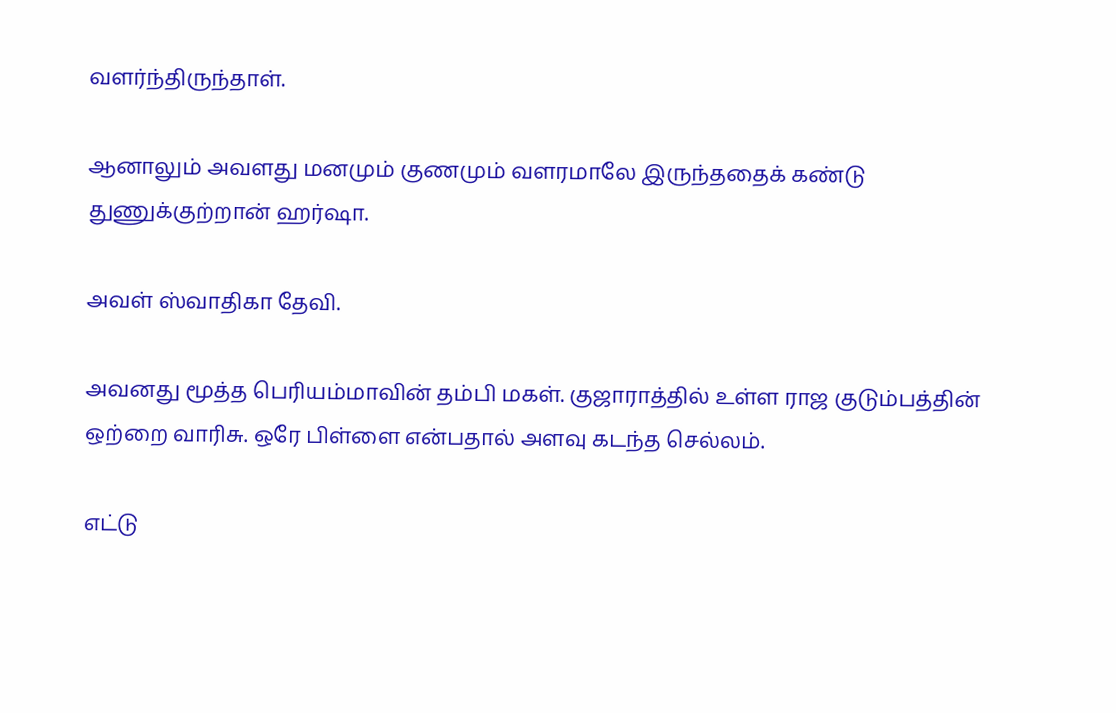வளர்ந்திருந்தாள்.

ஆனாலும் அவளது மனமும் குணமும் வளரமாலே இருந்ததைக் கண்டு துணுக்குற்றான் ஹர்ஷா.

அவள் ஸ்வாதிகா தேவி.

அவனது மூத்த பெரியம்மாவின் தம்பி மகள். குஜாராத்தில் உள்ள ராஜ குடும்பத்தின் ஒற்றை வாரிசு. ஒரே பிள்ளை என்பதால் அளவு கடந்த செல்லம்.

எட்டு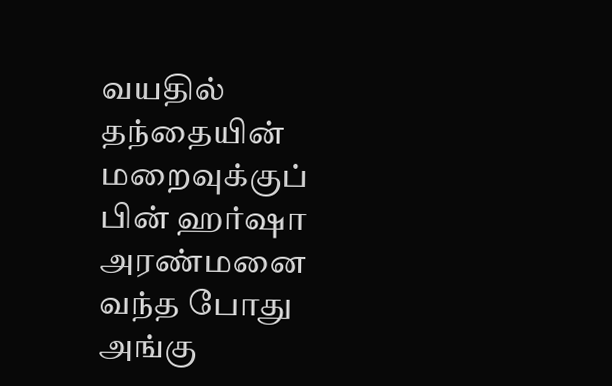வயதில் தந்தையின் மறைவுக்குப் பின் ஹர்ஷா அரண்மனை வந்த போது அங்கு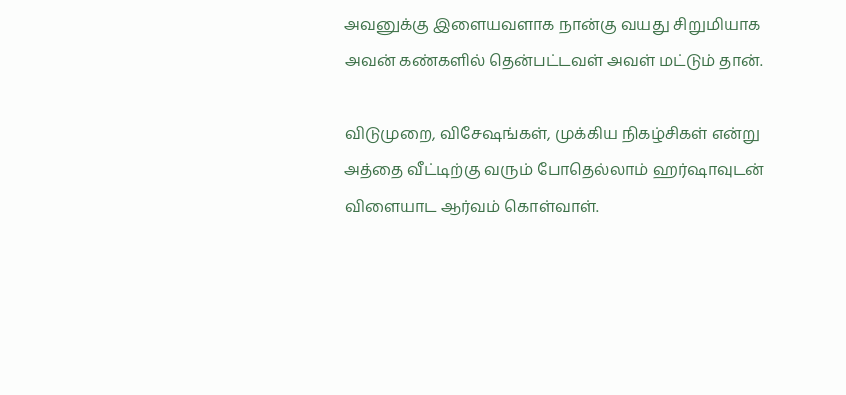அவனுக்கு இளையவளாக நான்கு வயது சிறுமியாக அவன் கண்களில் தென்பட்டவள் அவள் மட்டும் தான்.

விடுமுறை, விசேஷங்கள், முக்கிய நிகழ்சிகள் என்று அத்தை வீட்டிற்கு வரும் போதெல்லாம் ஹர்ஷாவுடன் விளையாட ஆர்வம் கொள்வாள்.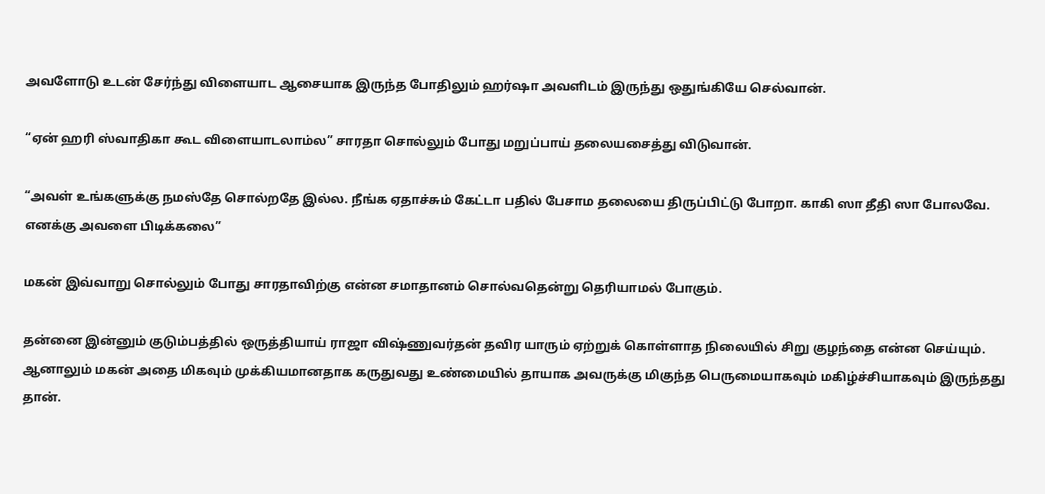அவளோடு உடன் சேர்ந்து விளையாட ஆசையாக இருந்த போதிலும் ஹர்ஷா அவளிடம் இருந்து ஒதுங்கியே செல்வான்.

“ஏன் ஹரி ஸ்வாதிகா கூட விளையாடலாம்ல” சாரதா சொல்லும் போது மறுப்பாய் தலையசைத்து விடுவான்.

“அவள் உங்களுக்கு நமஸ்தே சொல்றதே இல்ல. நீங்க ஏதாச்சும் கேட்டா பதில் பேசாம தலையை திருப்பிட்டு போறா. காகி ஸா தீதி ஸா போலவே. எனக்கு அவளை பிடிக்கலை”

மகன் இவ்வாறு சொல்லும் போது சாரதாவிற்கு என்ன சமாதானம் சொல்வதென்று தெரியாமல் போகும்.

தன்னை இன்னும் குடும்பத்தில் ஒருத்தியாய் ராஜா விஷ்ணுவர்தன் தவிர யாரும் ஏற்றுக் கொள்ளாத நிலையில் சிறு குழந்தை என்ன செய்யும். ஆனாலும் மகன் அதை மிகவும் முக்கியமானதாக கருதுவது உண்மையில் தாயாக அவருக்கு மிகுந்த பெருமையாகவும் மகிழ்ச்சியாகவும் இருந்தது தான்.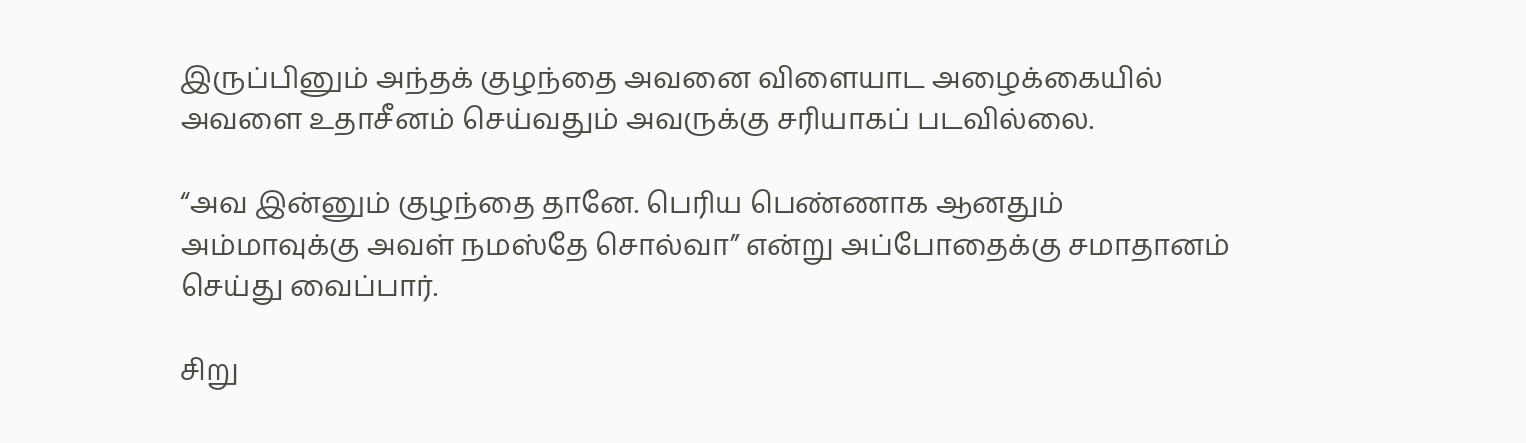இருப்பினும் அந்தக் குழந்தை அவனை விளையாட அழைக்கையில் அவளை உதாசீனம் செய்வதும் அவருக்கு சரியாகப் படவில்லை.

“அவ இன்னும் குழந்தை தானே. பெரிய பெண்ணாக ஆனதும் அம்மாவுக்கு அவள் நமஸ்தே சொல்வா” என்று அப்போதைக்கு சமாதானம் செய்து வைப்பார்.

சிறு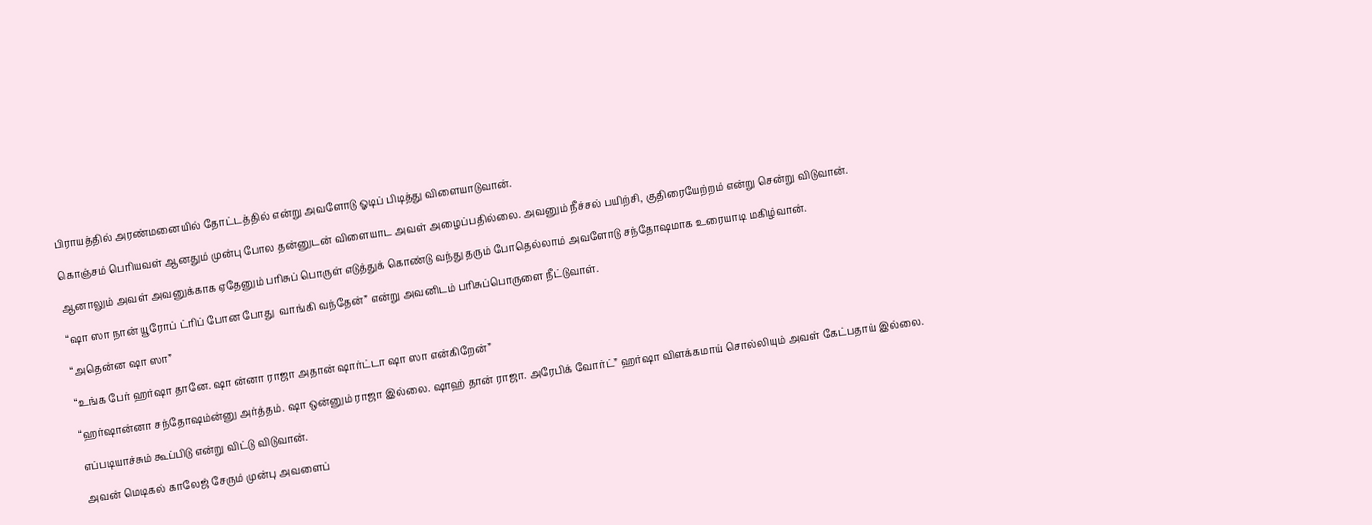பிராயத்தில் அரண்மனையில் தோட்டத்தில் என்று அவளோடு ஓடிப் பிடித்து விளையாடுவான்.

கொஞ்சம் பெரியவள் ஆனதும் முன்பு போல தன்னுடன் விளையாட அவள் அழைப்பதில்லை. அவனும் நீச்சல் பயிற்சி, குதிரையேற்றம் என்று சென்று விடுவான்.

ஆனாலும் அவள் அவனுக்காக ஏதேனும் பரிசுப் பொருள் எடுத்துக் கொண்டு வந்து தரும் போதெல்லாம் அவளோடு சந்தோஷமாக உரையாடி மகிழ்வான்.

“ஷா ஸா நான் யூரோப் ட்ரிப் போன போது  வாங்கி வந்தேன்” என்று அவனிடம் பரிசுப்பொருளை நீட்டுவாள்.

“அதென்ன ஷா ஸா”

“உங்க பேர் ஹர்ஷா தானே. ஷா ன்னா ராஜா அதான் ஷார்ட்டா ஷா ஸா என்கிறேன்”

“ஹர்ஷான்னா சந்தோஷம்ன்னு அர்த்தம். ஷா ஒன்னும் ராஜா இல்லை. ஷாஹ் தான் ராஜா. அரேபிக் வோர்ட்” ஹர்ஷா விளக்கமாய் சொல்லியும் அவள் கேட்பதாய் இல்லை.

எப்படியாச்சும் கூப்பிடு என்று விட்டு விடுவான்.

அவன் மெடிகல் காலேஜ் சேரும் முன்பு அவளைப்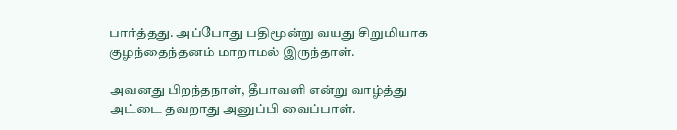பார்த்தது. அப்போது பதிமூன்று வயது சிறுமியாக குழந்தைந்தனம் மாறாமல் இருந்தாள்.

அவனது பிறந்தநாள், தீபாவளி என்று வாழ்த்து அட்டை தவறாது அனுப்பி வைப்பாள்.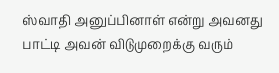ஸ்வாதி அனுப்பினாள் என்று அவனது பாட்டி அவன் விடுமுறைக்கு வரும்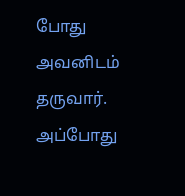போது அவனிடம் தருவார். அப்போது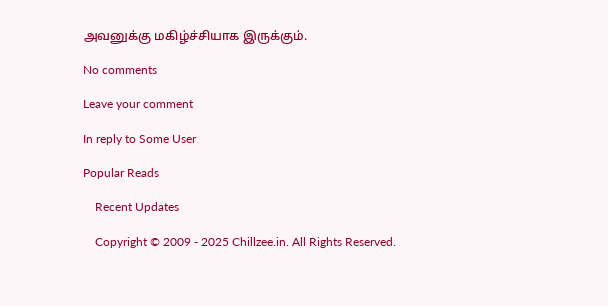அவனுக்கு மகிழ்ச்சியாக இருக்கும்.

No comments

Leave your comment

In reply to Some User

Popular Reads

    Recent Updates

    Copyright © 2009 - 2025 Chillzee.in. All Rights Reserved.